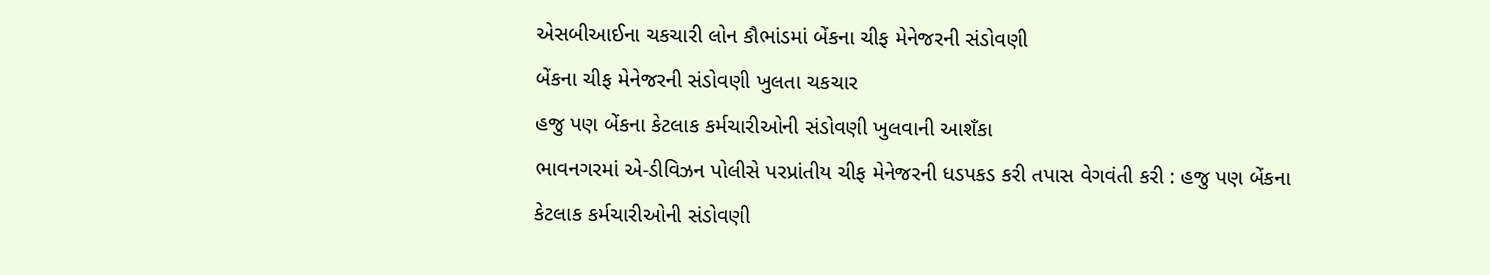એસબીઆઈના ચકચારી લોન કૌભાંડમાં બેંકના ચીફ મેનેજરની સંડોવણી
બેંકના ચીફ મેનેજરની સંડોવણી ખુલતા ચકચાર
હજુ પણ બેંકના કેટલાક કર્મચારીઓની સંડોવણી ખુલવાની આશઁકા
ભાવનગરમાં એ-ડીવિઝન પોલીસે પરપ્રાંતીય ચીફ મેનેજરની ધડપકડ કરી તપાસ વેગવંતી કરી : હજુ પણ બેંકના કેટલાક કર્મચારીઓની સંડોવણી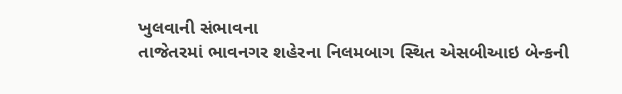ખુલવાની સંભાવના
તાજેતરમાં ભાવનગર શહેરના નિલમબાગ સ્થિત એસબીઆઇ બેન્કની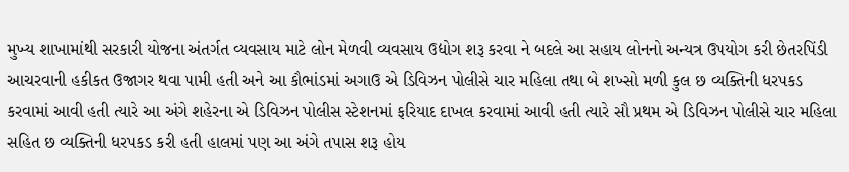મુખ્ય શાખામાંથી સરકારી યોજના અંતર્ગત વ્યવસાય માટે લોન મેળવી વ્યવસાય ઉદ્યોગ શરૂ કરવા ને બદલે આ સહાય લોનનો અન્યત્ર ઉપયોગ કરી છેતરપિંડી આચરવાની હકીકત ઉજાગર થવા પામી હતી અને આ કૌભાંડમાં અગાઉ એ ડિવિઝન પોલીસે ચાર મહિલા તથા બે શખ્સો મળી કુલ છ વ્યક્તિની ધરપકડ કરવામાં આવી હતી ત્યારે આ અંગે શહેરના એ ડિવિઝન પોલીસ સ્ટેશનમાં ફરિયાદ દાખલ કરવામાં આવી હતી ત્યારે સૌ પ્રથમ એ ડિવિઝન પોલીસે ચાર મહિલા સહિત છ વ્યક્તિની ધરપકડ કરી હતી હાલમાં પણ આ અંગે તપાસ શરૂ હોય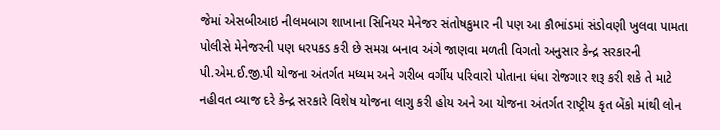જેમાં એસબીઆઇ નીલમબાગ શાખાના સિનિયર મેનેજર સંતોષકુમાર ની પણ આ કૌભાંડમાં સંડોવણી ખુલવા પામતા પોલીસે મેનેજરની પણ ધરપકડ કરી છે સમગ્ર બનાવ અંગે જાણવા મળતી વિગતો અનુસાર કેન્દ્ર સરકારની પી.એમ.ઈ.જી.પી યોજના અંતર્ગત મધ્યમ અને ગરીબ વર્ગીય પરિવારો પોતાના ધંધા રોજગાર શરૂ કરી શકે તે માટે નહીવત વ્યાજ દરે કેન્દ્ર સરકારે વિશેષ યોજના લાગુ કરી હોય અને આ યોજના અંતર્ગત રાષ્ટ્રીય કૃત બેંકો માંથી લોન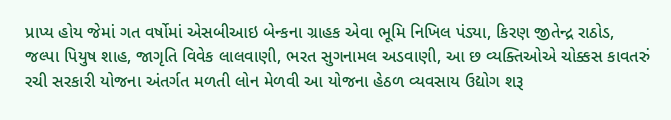પ્રાપ્ય હોય જેમાં ગત વર્ષોમાં એસબીઆઇ બેન્કના ગ્રાહક એવા ભૂમિ નિખિલ પંડ્યા, કિરણ જીતેન્દ્ર રાઠોડ, જલ્પા પિયુષ શાહ, જાગૃતિ વિવેક લાલવાણી, ભરત સુગનામલ અડવાણી, આ છ વ્યક્તિઓએ ચોક્કસ કાવતરું રચી સરકારી યોજના અંતર્ગત મળતી લોન મેળવી આ યોજના હેઠળ વ્યવસાય ઉદ્યોગ શરૂ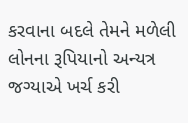કરવાના બદલે તેમને મળેલી લોનના રૂપિયાનો અન્યત્ર જગ્યાએ ખર્ચ કરી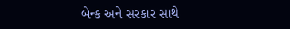બેન્ક અને સરકાર સાથે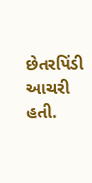છેતરપિંડી આચરી હતી.